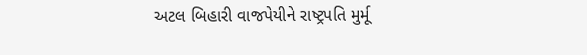અટલ બિહારી વાજપેયીને રાષ્ટ્રપતિ મુર્મૂ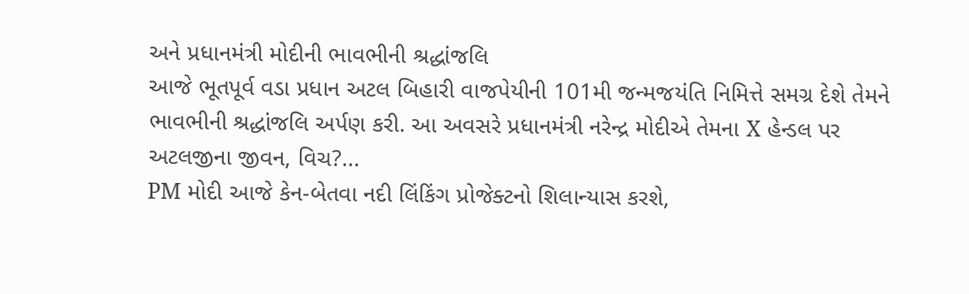અને પ્રધાનમંત્રી મોદીની ભાવભીની શ્રદ્ધાંજલિ
આજે ભૂતપૂર્વ વડા પ્રધાન અટલ બિહારી વાજપેયીની 101મી જન્મજયંતિ નિમિત્તે સમગ્ર દેશે તેમને ભાવભીની શ્રદ્ધાંજલિ અર્પણ કરી. આ અવસરે પ્રધાનમંત્રી નરેન્દ્ર મોદીએ તેમના X હેન્ડલ પર અટલજીના જીવન, વિચ?...
PM મોદી આજે કેન-બેતવા નદી લિંકિંગ પ્રોજેક્ટનો શિલાન્યાસ કરશે,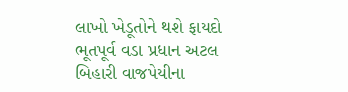લાખો ખેડૂતોને થશે ફાયદો
ભૂતપૂર્વ વડા પ્રધાન અટલ બિહારી વાજપેયીના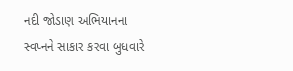નદી જોડાણ અભિયાનના સ્વપ્નને સાકાર કરવા બુધવારે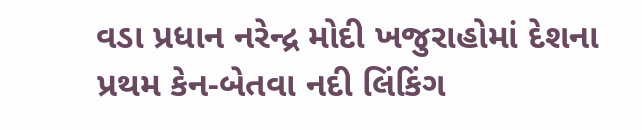વડા પ્રધાન નરેન્દ્ર મોદી ખજુરાહોમાં દેશના પ્રથમ કેન-બેતવા નદી લિંકિંગ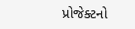પ્રોજેક્ટનો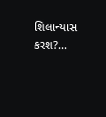શિલાન્યાસ કરશ?...